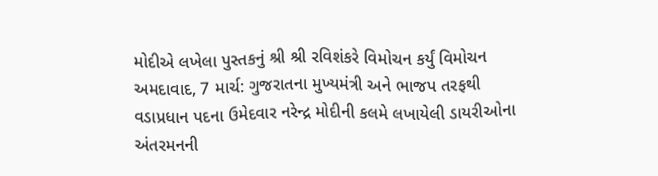મોદીએ લખેલા પુસ્તકનું શ્રી શ્રી રવિશંકરે વિમોચન કર્યું વિમોચન
અમદાવાદ, 7 માર્ચ: ગુજરાતના મુખ્યમંત્રી અને ભાજપ તરફથી વડાપ્રધાન પદના ઉમેદવાર નરેન્દ્ર મોદીની કલમે લખાયેલી ડાયરીઓના અંતરમનની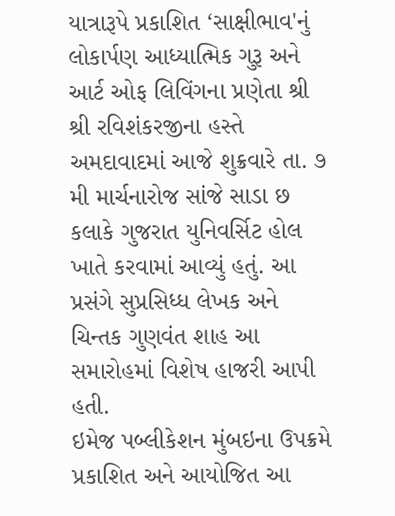યાત્રારૂપે પ્રકાશિત ‘સાક્ષીભાવ'નું લોકાર્પણ આધ્યાત્મિક ગુરૂ અને આર્ટ ઓફ લિવિંગના પ્રણેતા શ્રી શ્રી રવિશંકરજીના હસ્તે અમદાવાદમાં આજે શુક્રવારે તા. ૭ મી માર્ચનારોજ સાંજે સાડા છ કલાકે ગુજરાત યુનિવર્સિટ હોલ ખાતે કરવામાં આવ્યું હતું. આ પ્રસંગે સુપ્રસિધ્ધ લેખક અને ચિન્તક ગુણવંત શાહ આ સમારોહમાં વિશેષ હાજરી આપી હતી.
ઇમેજ પબ્લીકેશન મુંબઇના ઉપક્રમે પ્રકાશિત અને આયોજિત આ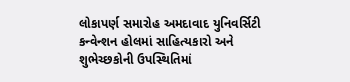લોકાપર્ણ સમારોહ અમદાવાદ યુનિવર્સિટી કન્વેન્શન હોલમાં સાહિત્યકારો અને શુભેચ્છકોની ઉપસ્થિતિમાં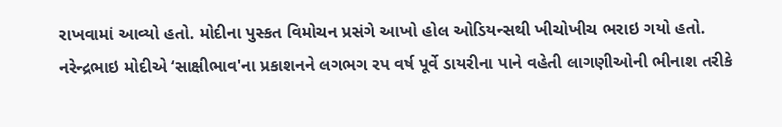રાખવામાં આવ્યો હતો. મોદીના પુસ્કત વિમોચન પ્રસંગે આખો હોલ ઓડિયન્સથી ખીચોખીચ ભરાઇ ગયો હતો.
નરેન્દ્રભાઇ મોદીએ ‘સાક્ષીભાવ'ના પ્રકાશનને લગભગ રપ વર્ષ પૂર્વે ડાયરીના પાને વહેતી લાગણીઓની ભીનાશ તરીકે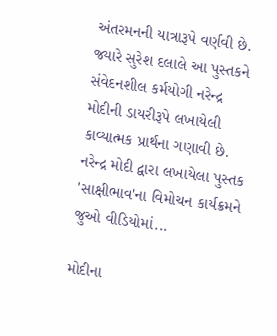અંતરમનની યાત્રારૂપે વર્ણવી છે. જ્યારે સુરેશ દલાલે આ પુસ્તકને સંવેદનશીલ કર્મયોગી નરેન્દ્ર મોદીની ડાયરીરૂપે લખાયેલી કાવ્યાત્મક પ્રાર્થના ગણાવી છે.
નરેન્દ્ર મોદી દ્વારા લખાયેલા પુસ્તક 'સાક્ષીભાવ'ના વિમોચન કાર્યક્રમને જુઓ વીડિયોમાં...

મોદીના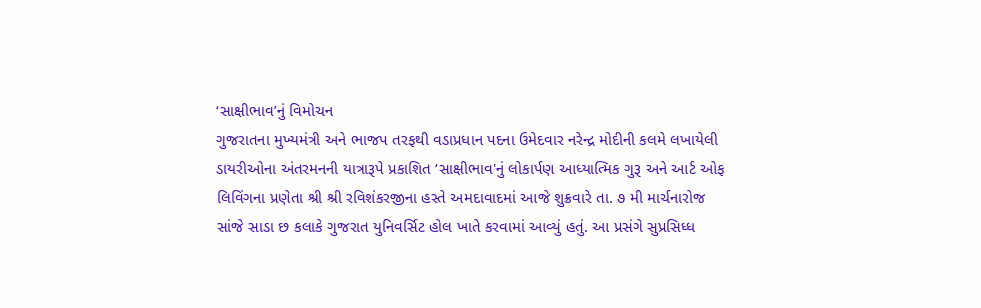‘સાક્ષીભાવ’નું વિમોચન
ગુજરાતના મુખ્યમંત્રી અને ભાજપ તરફથી વડાપ્રધાન પદના ઉમેદવાર નરેન્દ્ર મોદીની કલમે લખાયેલી ડાયરીઓના અંતરમનની યાત્રારૂપે પ્રકાશિત ‘સાક્ષીભાવ'નું લોકાર્પણ આધ્યાત્મિક ગુરૂ અને આર્ટ ઓફ લિવિંગના પ્રણેતા શ્રી શ્રી રવિશંકરજીના હસ્તે અમદાવાદમાં આજે શુક્રવારે તા. ૭ મી માર્ચનારોજ સાંજે સાડા છ કલાકે ગુજરાત યુનિવર્સિટ હોલ ખાતે કરવામાં આવ્યું હતું. આ પ્રસંગે સુપ્રસિધ્ધ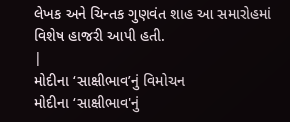લેખક અને ચિન્તક ગુણવંત શાહ આ સમારોહમાં વિશેષ હાજરી આપી હતી.
|
મોદીના ‘સાક્ષીભાવ’નું વિમોચન
મોદીના ‘સાક્ષીભાવ'નું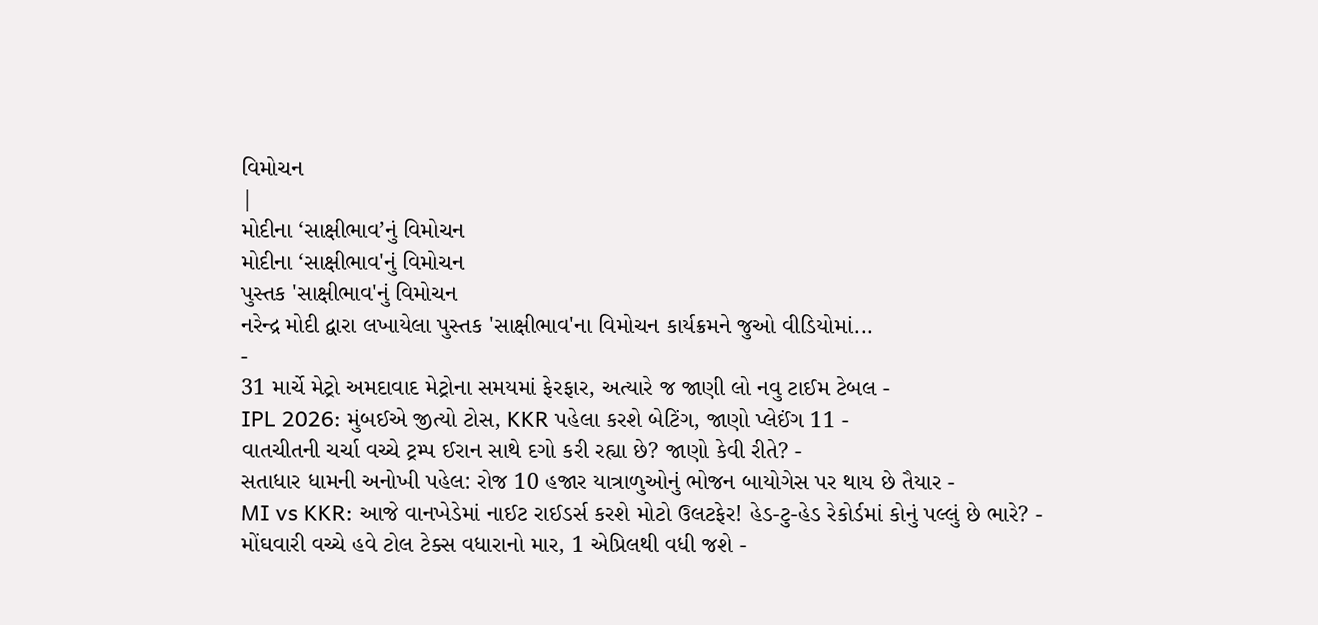વિમોચન
|
મોદીના ‘સાક્ષીભાવ’નું વિમોચન
મોદીના ‘સાક્ષીભાવ'નું વિમોચન
પુસ્તક 'સાક્ષીભાવ'નું વિમોચન
નરેન્દ્ર મોદી દ્વારા લખાયેલા પુસ્તક 'સાક્ષીભાવ'ના વિમોચન કાર્યક્રમને જુઓ વીડિયોમાં...
-
31 માર્ચે મેટ્રો અમદાવાદ મેટ્રોના સમયમાં ફેરફાર, અત્યારે જ જાણી લો નવુ ટાઈમ ટેબલ -
IPL 2026: મુંબઈએ જીત્યો ટોસ, KKR પહેલા કરશે બેટિંગ, જાણો પ્લેઈંગ 11 -
વાતચીતની ચર્ચા વચ્ચે ટ્રમ્પ ઈરાન સાથે દગો કરી રહ્યા છે? જાણો કેવી રીતે? -
સતાધાર ધામની અનોખી પહેલ: રોજ 10 હજાર યાત્રાળુઓનું ભોજન બાયોગેસ પર થાય છે તૈયાર -
MI vs KKR: આજે વાનખેડેમાં નાઈટ રાઈડર્સ કરશે મોટો ઉલટફેર! હેડ-ટુ-હેડ રેકોર્ડમાં કોનું પલ્લું છે ભારે? -
મોંઘવારી વચ્ચે હવે ટોલ ટેક્સ વધારાનો માર, 1 એપ્રિલથી વધી જશે -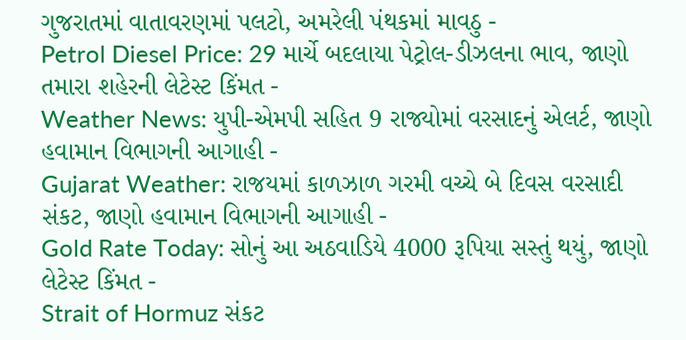ગુજરાતમાં વાતાવરણમાં પલટો, અમરેલી પંથકમાં માવઠુ -
Petrol Diesel Price: 29 માર્ચે બદલાયા પેટ્રોલ-ડીઝલના ભાવ, જાણો તમારા શહેરની લેટેસ્ટ કિંમત -
Weather News: યુપી-એમપી સહિત 9 રાજ્યોમાં વરસાદનું એલર્ટ, જાણો હવામાન વિભાગની આગાહી -
Gujarat Weather: રાજયમાં કાળઝાળ ગરમી વચ્ચે બે દિવસ વરસાદી સંકટ, જાણો હવામાન વિભાગની આગાહી -
Gold Rate Today: સોનું આ અઠવાડિયે 4000 રૂપિયા સસ્તું થયું, જાણો લેટેસ્ટ કિંમત -
Strait of Hormuz સંકટ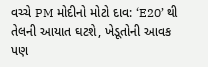વચ્ચે PM મોદીનો મોટો દાવ: ‘E20’ થી તેલની આયાત ઘટશે, ખેડૂતોની આવક પણ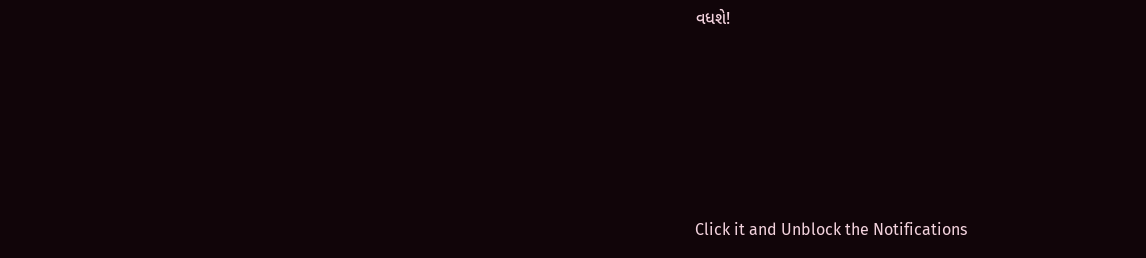વધશે!






Click it and Unblock the Notifications